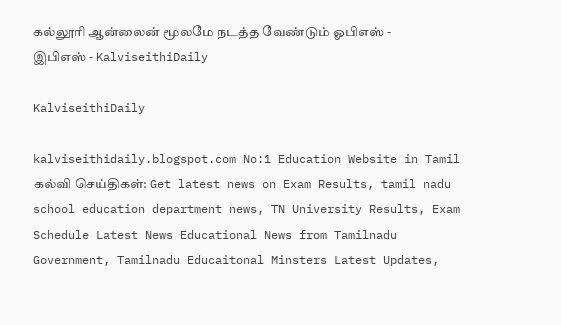கல்லூரி ஆன்லைன் மூலமே நடத்த வேண்டும் ஓபிஎஸ் - இபிஎஸ் - KalviseithiDaily

KalviseithiDaily

kalviseithidaily.blogspot.com No:1 Education Website in Tamil கல்வி செய்திகள்: Get latest news on Exam Results, tamil nadu school education department news, TN University Results, Exam Schedule Latest News Educational News from Tamilnadu Government, Tamilnadu Educaitonal Minsters Latest Updates,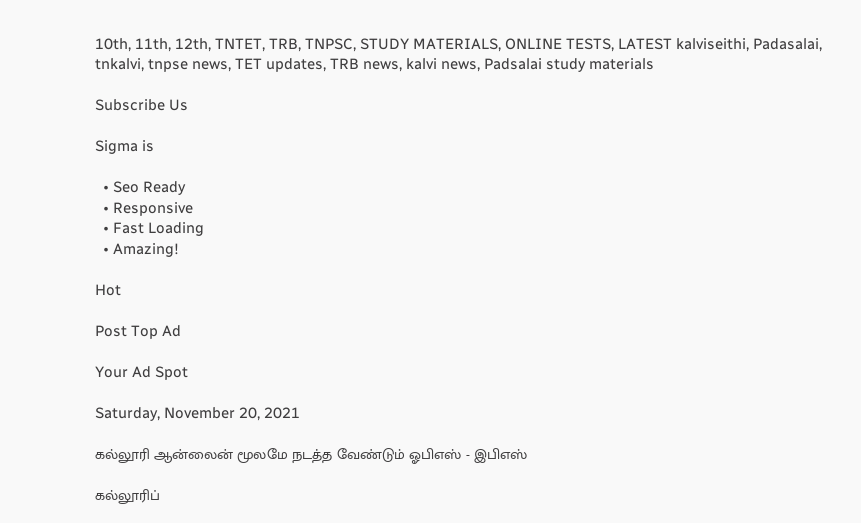10th, 11th, 12th, TNTET, TRB, TNPSC, STUDY MATERIALS, ONLINE TESTS, LATEST kalviseithi, Padasalai, tnkalvi, tnpse news, TET updates, TRB news, kalvi news, Padsalai study materials

Subscribe Us

Sigma is

  • Seo Ready
  • Responsive
  • Fast Loading
  • Amazing!

Hot

Post Top Ad

Your Ad Spot

Saturday, November 20, 2021

கல்லூரி ஆன்லைன் மூலமே நடத்த வேண்டும் ஓபிஎஸ் - இபிஎஸ்

கல்லூரிப்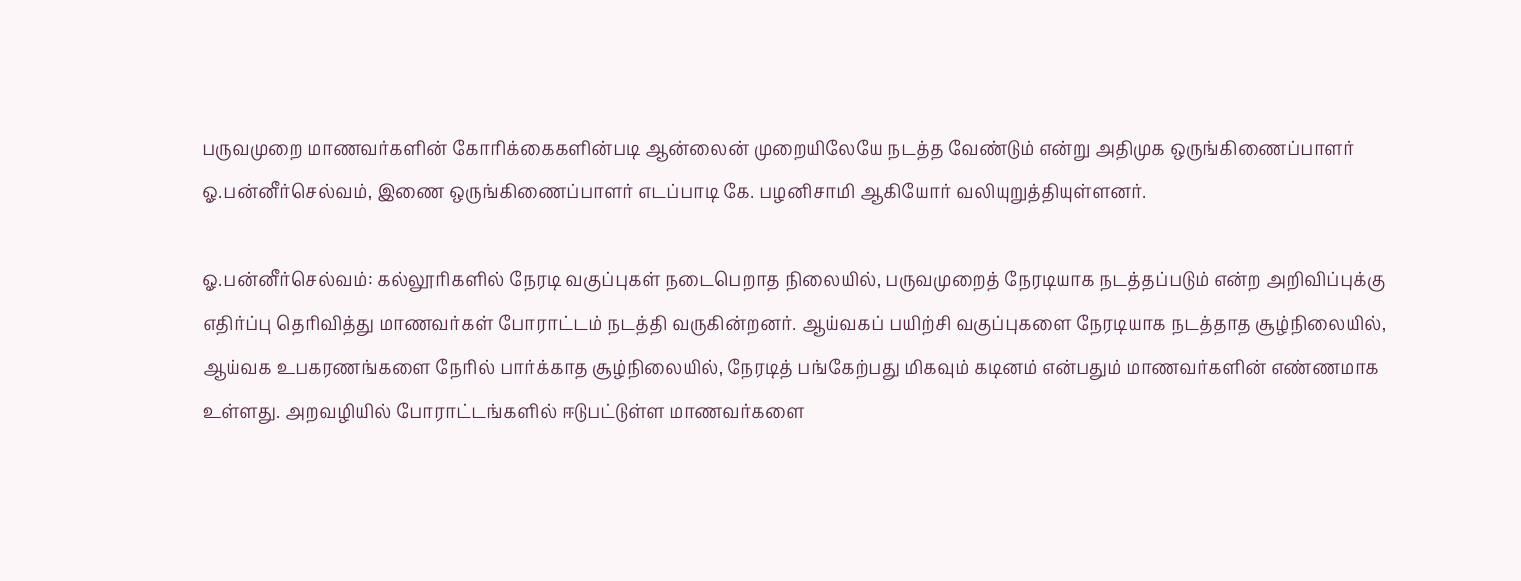பருவமுறை மாணவர்களின் கோரிக்கைகளின்படி ஆன்லைன் முறையிலேயே நடத்த வேண்டும் என்று அதிமுக ஒருங்கிணைப்பாளர் ஓ.பன்னீர்செல்வம், இணை ஒருங்கிணைப்பாளர் எடப்பாடி கே. பழனிசாமி ஆகியோர் வலியுறுத்தியுள்ளனர்.

ஓ.பன்னீர்செல்வம்: கல்லூரிகளில் நேரடி வகுப்புகள் நடைபெறாத நிலையில், பருவமுறைத் நேரடியாக நடத்தப்படும் என்ற அறிவிப்புக்கு எதிர்ப்பு தெரிவித்து மாணவர்கள் போராட்டம் நடத்தி வருகின்றனர். ஆய்வகப் பயிற்சி வகுப்புகளை நேரடியாக நடத்தாத சூழ்நிலையில், ஆய்வக உபகரணங்களை நேரில் பார்க்காத சூழ்நிலையில், நேரடித் பங்கேற்பது மிகவும் கடினம் என்பதும் மாணவர்களின் எண்ணமாக உள்ளது. அறவழியில் போராட்டங்களில் ஈடுபட்டுள்ள மாணவர்களை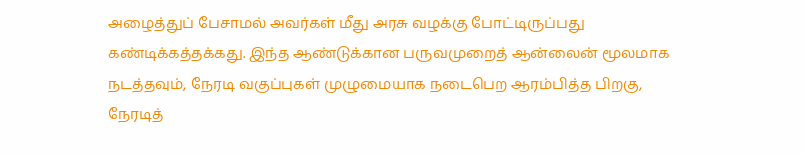அழைத்துப் பேசாமல் அவர்கள் மீது அரசு வழக்கு போட்டிருப்பது கண்டிக்கத்தக்கது. இந்த ஆண்டுக்கான பருவமுறைத் ஆன்லைன் மூலமாக நடத்தவும், நேரடி வகுப்புகள் முழுமையாக நடைபெற ஆரம்பித்த பிறகு, நேரடித்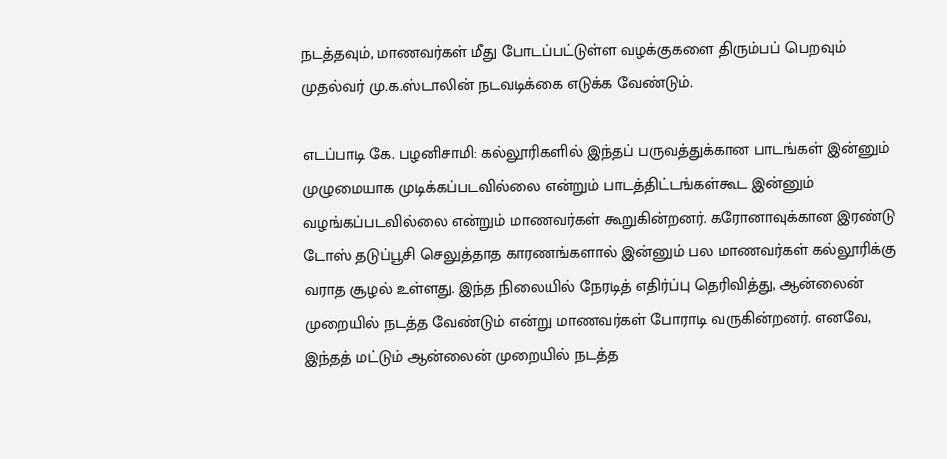நடத்தவும், மாணவர்கள் மீது போடப்பட்டுள்ள வழக்குகளை திரும்பப் பெறவும் முதல்வர் மு.க.ஸ்டாலின் நடவடிக்கை எடுக்க வேண்டும்.

எடப்பாடி கே. பழனிசாமி: கல்லூரிகளில் இந்தப் பருவத்துக்கான பாடங்கள் இன்னும் முழுமையாக முடிக்கப்படவில்லை என்றும் பாடத்திட்டங்கள்கூட இன்னும் வழங்கப்படவில்லை என்றும் மாணவர்கள் கூறுகின்றனர். கரோனாவுக்கான இரண்டு டோஸ் தடுப்பூசி செலுத்தாத காரணங்களால் இன்னும் பல மாணவர்கள் கல்லூரிக்கு வராத சூழல் உள்ளது. இந்த நிலையில் நேரடித் எதிர்ப்பு தெரிவித்து, ஆன்லைன் முறையில் நடத்த வேண்டும் என்று மாணவர்கள் போராடி வருகின்றனர். எனவே, இந்தத் மட்டும் ஆன்லைன் முறையில் நடத்த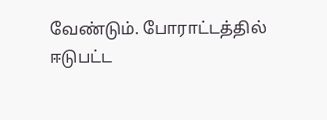வேண்டும். போராட்டத்தில் ஈடுபட்ட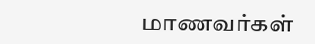மாணவர்கள்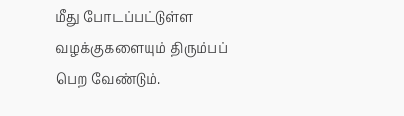மீது போடப்பட்டுள்ள வழக்குகளையும் திரும்பப் பெற வேண்டும்.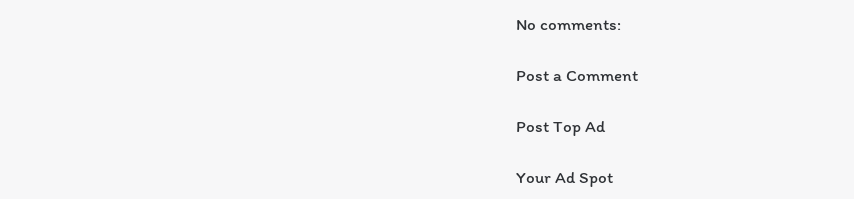No comments:

Post a Comment

Post Top Ad

Your Ad Spot